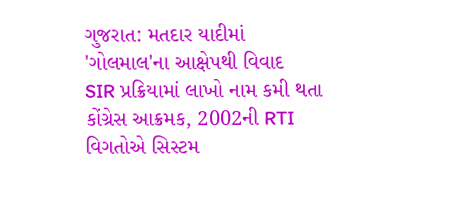ગુજરાત: મતદાર યાદીમાં 'ગોલમાલ'ના આક્ષેપથી વિવાદ
SIR પ્રક્રિયામાં લાખો નામ કમી થતા કોંગ્રેસ આક્રમક, 2002ની RTI વિગતોએ સિસ્ટમ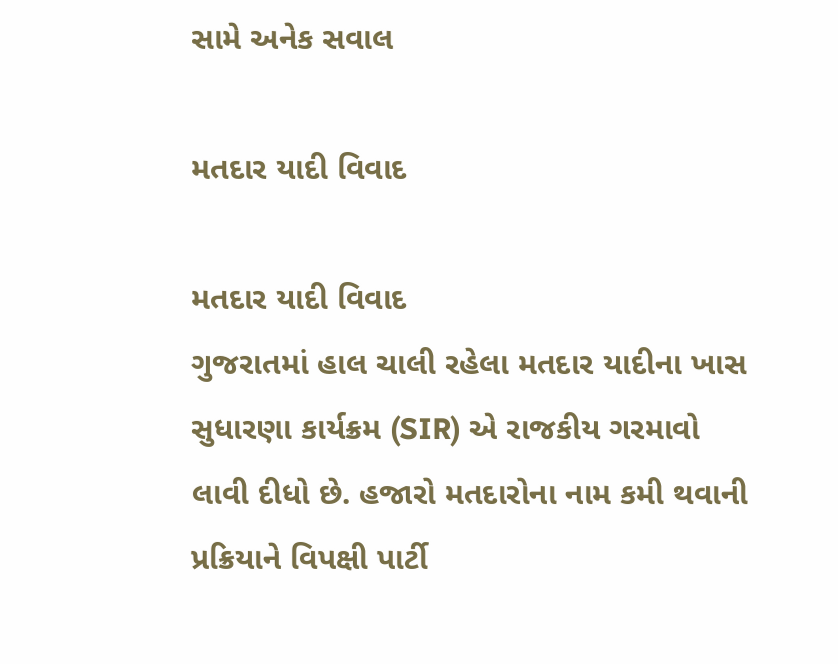સામે અનેક સવાલ

મતદાર યાદી વિવાદ

મતદાર યાદી વિવાદ
ગુજરાતમાં હાલ ચાલી રહેલા મતદાર યાદીના ખાસ સુધારણા કાર્યક્રમ (SIR) એ રાજકીય ગરમાવો લાવી દીધો છે. હજારો મતદારોના નામ કમી થવાની પ્રક્રિયાને વિપક્ષી પાર્ટી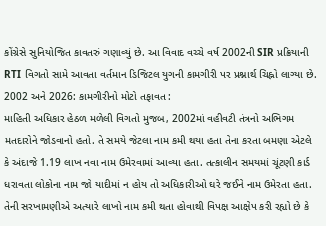કોંગ્રેસે સુનિયોજિત કાવતરું ગણાવ્યું છે. આ વિવાદ વચ્ચે વર્ષ 2002ની SIR પ્રક્રિયાની RTI વિગતો સામે આવતા વર્તમાન ડિજિટલ યુગની કામગીરી પર પ્રશ્નાર્થ ચિહ્નો લાગ્યા છે.
2002 અને 2026: કામગીરીનો મોટો તફાવત :
માહિતી અધિકાર હેઠળ મળેલી વિગતો મુજબ, 2002માં વહીવટી તંત્રનો અભિગમ મતદારોને જોડવાનો હતો. તે સમયે જેટલા નામ કમી થયા હતા તેના કરતા બમણા એટલે કે અંદાજે 1.19 લાખ નવા નામ ઉમેરવામાં આવ્યા હતા. તત્કાલીન સમયમાં ચૂંટણી કાર્ડ ધરાવતા લોકોના નામ જો યાદીમાં ન હોય તો અધિકારીઓ ઘરે જઈને નામ ઉમેરતા હતા. તેની સરખામણીએ અત્યારે લાખો નામ કમી થતા હોવાથી વિપક્ષ આક્ષેપ કરી રહ્યો છે કે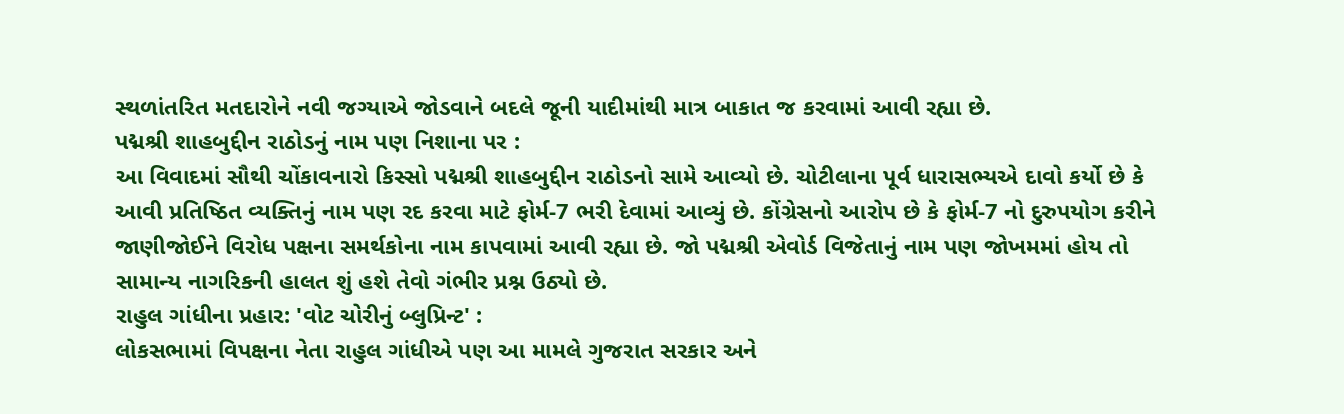સ્થળાંતરિત મતદારોને નવી જગ્યાએ જોડવાને બદલે જૂની યાદીમાંથી માત્ર બાકાત જ કરવામાં આવી રહ્યા છે.
પદ્મશ્રી શાહબુદ્દીન રાઠોડનું નામ પણ નિશાના પર :
આ વિવાદમાં સૌથી ચોંકાવનારો કિસ્સો પદ્મશ્રી શાહબુદ્દીન રાઠોડનો સામે આવ્યો છે. ચોટીલાના પૂર્વ ધારાસભ્યએ દાવો કર્યો છે કે આવી પ્રતિષ્ઠિત વ્યક્તિનું નામ પણ રદ કરવા માટે ફોર્મ-7 ભરી દેવામાં આવ્યું છે. કોંગ્રેસનો આરોપ છે કે ફોર્મ-7 નો દુરુપયોગ કરીને જાણીજોઈને વિરોધ પક્ષના સમર્થકોના નામ કાપવામાં આવી રહ્યા છે. જો પદ્મશ્રી એવોર્ડ વિજેતાનું નામ પણ જોખમમાં હોય તો સામાન્ય નાગરિકની હાલત શું હશે તેવો ગંભીર પ્રશ્ન ઉઠ્યો છે.
રાહુલ ગાંધીના પ્રહાર: 'વોટ ચોરીનું બ્લુપ્રિન્ટ' :
લોકસભામાં વિપક્ષના નેતા રાહુલ ગાંધીએ પણ આ મામલે ગુજરાત સરકાર અને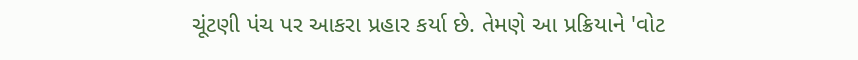ચૂંટણી પંચ પર આકરા પ્રહાર કર્યા છે. તેમણે આ પ્રક્રિયાને 'વોટ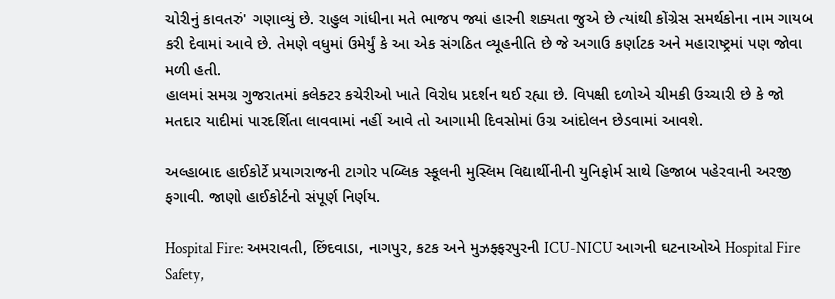ચોરીનું કાવતરું' ગણાવ્યું છે. રાહુલ ગાંધીના મતે ભાજપ જ્યાં હારની શક્યતા જુએ છે ત્યાંથી કોંગ્રેસ સમર્થકોના નામ ગાયબ કરી દેવામાં આવે છે. તેમણે વધુમાં ઉમેર્યું કે આ એક સંગઠિત વ્યૂહનીતિ છે જે અગાઉ કર્ણાટક અને મહારાષ્ટ્રમાં પણ જોવા મળી હતી.
હાલમાં સમગ્ર ગુજરાતમાં કલેક્ટર કચેરીઓ ખાતે વિરોધ પ્રદર્શન થઈ રહ્યા છે. વિપક્ષી દળોએ ચીમકી ઉચ્ચારી છે કે જો મતદાર યાદીમાં પારદર્શિતા લાવવામાં નહીં આવે તો આગામી દિવસોમાં ઉગ્ર આંદોલન છેડવામાં આવશે.

અલ્હાબાદ હાઈકોર્ટે પ્રયાગરાજની ટાગોર પબ્લિક સ્કૂલની મુસ્લિમ વિદ્યાર્થીનીની યુનિફોર્મ સાથે હિજાબ પહેરવાની અરજી ફગાવી. જાણો હાઈકોર્ટનો સંપૂર્ણ નિર્ણય.

Hospital Fire: અમરાવતી, છિંદવાડા, નાગપુર, કટક અને મુઝફ્ફરપુરની ICU-NICU આગની ઘટનાઓએ Hospital Fire Safety,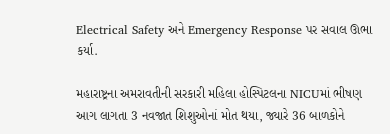Electrical Safety અને Emergency Response પર સવાલ ઊભા કર્યા.

મહારાષ્ટ્રના અમરાવતીની સરકારી મહિલા હોસ્પિટલના NICUમાં ભીષણ આગ લાગતા 3 નવજાત શિશુઓનાં મોત થયા, જ્યારે 36 બાળકોને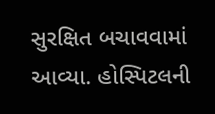સુરક્ષિત બચાવવામાં આવ્યા. હોસ્પિટલની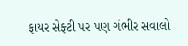ફાયર સેફ્ટી પર પણ ગંભીર સવાલો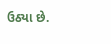ઉઠ્યા છે.